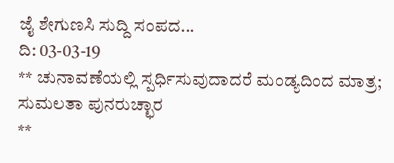ಜೈ ಶೇಗುಣಸಿ ಸುದ್ದಿ ಸಂಪದ...
ದಿ: 03-03-19
** ಚುನಾವಣೆಯಲ್ಲಿ ಸ್ಪರ್ಧಿಸುವುದಾದರೆ ಮಂಡ್ಯದಿಂದ ಮಾತ್ರ; ಸುಮಲತಾ ಪುನರುಚ್ಛಾರ
**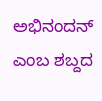ಅಭಿನಂದನ್ ಎಂಬ ಶಬ್ದದ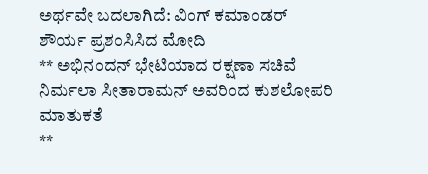ಅರ್ಥವೇ ಬದಲಾಗಿದೆ: ವಿಂಗ್ ಕಮಾಂಡರ್ ಶೌರ್ಯ ಪ್ರಶಂಸಿಸಿದ ಮೋದಿ
** ಅಭಿನಂದನ್ ಭೇಟಿಯಾದ ರಕ್ಷಣಾ ಸಚಿವೆ ನಿರ್ಮಲಾ ಸೀತಾರಾಮನ್ ಅವರಿಂದ ಕುಶಲೋಪರಿ ಮಾತುಕತೆ
**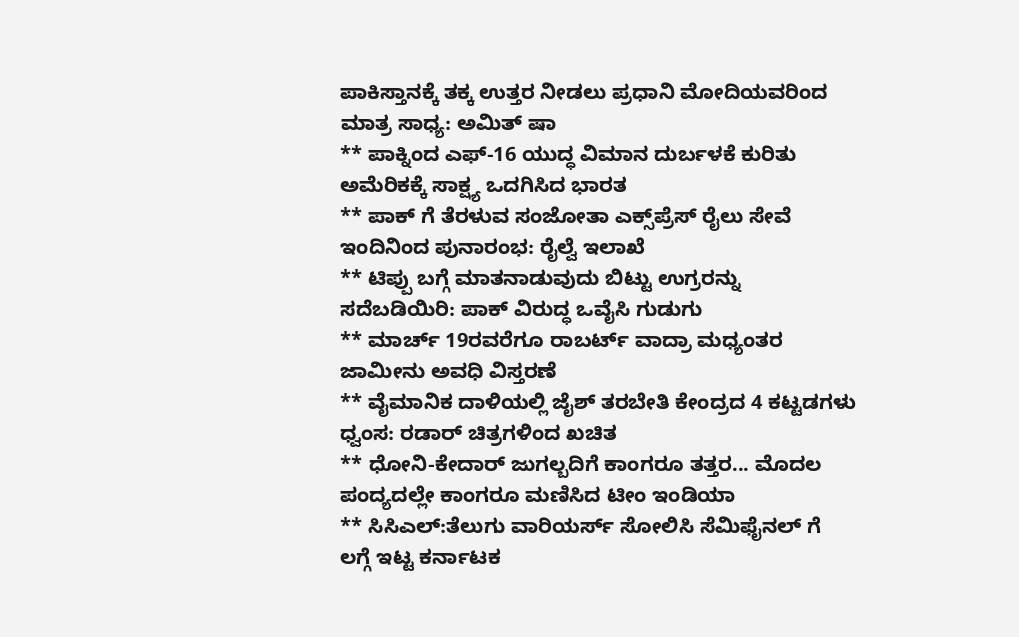ಪಾಕಿಸ್ತಾನಕ್ಕೆ ತಕ್ಕ ಉತ್ತರ ನೀಡಲು ಪ್ರಧಾನಿ ಮೋದಿಯವರಿಂದ ಮಾತ್ರ ಸಾಧ್ಯ: ಅಮಿತ್ ಷಾ
** ಪಾಕ್ನಿಂದ ಎಫ್-16 ಯುದ್ಧ ವಿಮಾನ ದುರ್ಬಳಕೆ ಕುರಿತು ಅಮೆರಿಕಕ್ಕೆ ಸಾಕ್ಷ್ಯ ಒದಗಿಸಿದ ಭಾರತ
** ಪಾಕ್ ಗೆ ತೆರಳುವ ಸಂಜೋತಾ ಎಕ್ಸ್‌ಪ್ರೆಸ್‌ ರೈಲು ಸೇವೆ ಇಂದಿನಿಂದ ಪುನಾರಂಭ: ರೈಲ್ವೆ ಇಲಾಖೆ
** ಟಿಪ್ಪು ಬಗ್ಗೆ ಮಾತನಾಡುವುದು ಬಿಟ್ಟು ಉಗ್ರರನ್ನು ಸದೆಬಡಿಯಿರಿ: ಪಾಕ್ ವಿರುದ್ಧ ಒವೈಸಿ ಗುಡುಗು
** ಮಾರ್ಚ್ 19ರವರೆಗೂ ರಾಬರ್ಟ್ ವಾದ್ರಾ ಮಧ್ಯಂತರ ಜಾಮೀನು ಅವಧಿ ವಿಸ್ತರಣೆ
** ವೈಮಾನಿಕ ದಾಳಿಯಲ್ಲಿ ಜೈಶ್ ತರಬೇತಿ ಕೇಂದ್ರದ 4 ಕಟ್ಟಡಗಳು ಧ್ವಂಸ: ರಡಾರ್ ಚಿತ್ರಗಳಿಂದ ಖಚಿತ
** ಧೋನಿ-ಕೇದಾರ್ ಜುಗಲ್ಬದಿಗೆ ಕಾಂಗರೂ ತತ್ತರ... ಮೊದಲ ಪಂದ್ಯದಲ್ಲೇ ಕಾಂಗರೂ ಮಣಿಸಿದ ಟೀಂ ಇಂಡಿಯಾ
** ಸಿಸಿಎಲ್:ತೆಲುಗು ವಾರಿಯರ್ಸ್ ಸೋಲಿಸಿ ಸೆಮಿಫೈನಲ್ ಗೆ ಲಗ್ಗೆ ಇಟ್ಟ ಕರ್ನಾಟಕ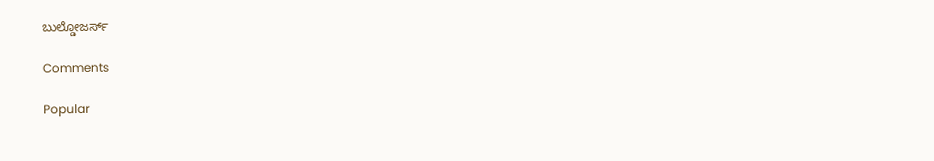ಬುಲ್ಡೋಜರ್ಸ್

Comments

Popular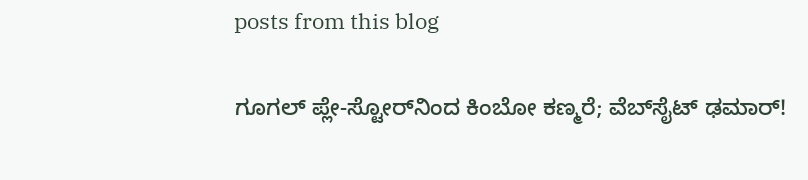posts from this blog

ಗೂಗಲ್ ಪ್ಲೇ-ಸ್ಟೋರ್‌ನಿಂದ ಕಿಂಬೋ ಕಣ್ಮರೆ; ವೆಬ್‌ಸೈಟ್ ಢಮಾರ್!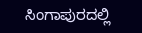ಸಿಂಗಾಪುರದಲ್ಲಿ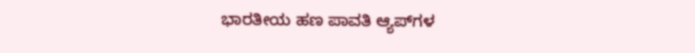ಭಾರತೀಯ ಹಣ ಪಾವತಿ ಆ್ಯಪ್‌ಗಳ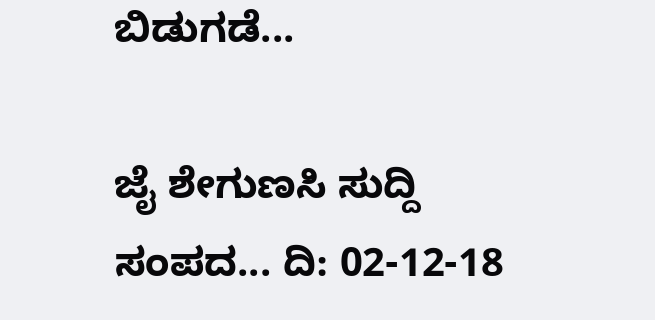ಬಿಡುಗಡೆ...

ಜೈ ಶೇಗುಣಸಿ ಸುದ್ದಿ ಸಂಪದ... ದಿ: 02-12-18